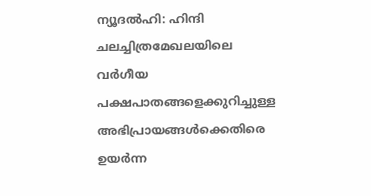ന്യൂദൽഹി: ഹിന്ദി ചലച്ചിത്രമേഖലയിലെ വർഗീയ പക്ഷപാതങ്ങളെക്കുറിച്ചുള്ള അഭിപ്രായങ്ങൾക്കെതിരെ ഉയർന്ന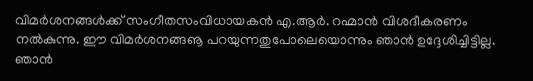വിമർശനങ്ങൾക്ക് സംഗീതസംവിധായകൻ എ.ആർ. റഹ്മാൻ വിശദീകരണം നൽകുന്നു. ഈ വിമർശനങ്ങൡ പറയുന്നതുപോലെയൊന്നും ഞാൻ ഉദ്ദേശിച്ചിട്ടില്ല. ഞാൻ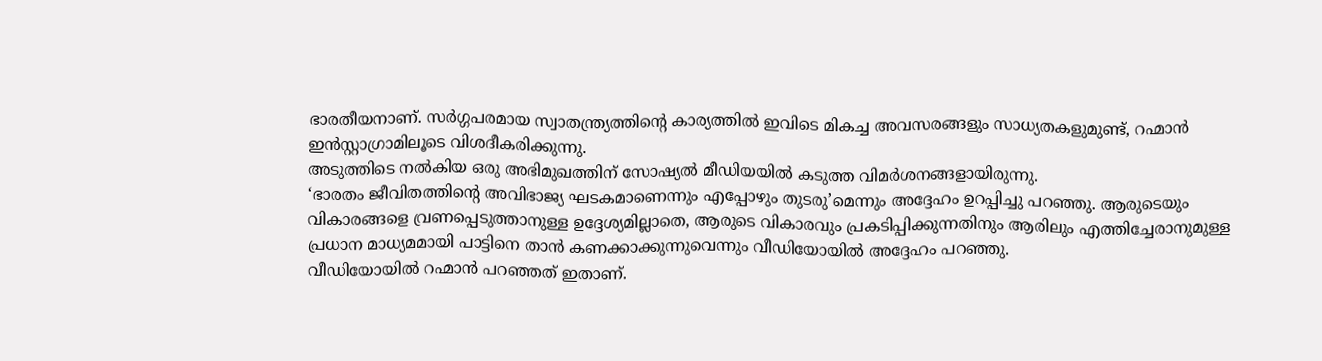ഭാരതീയനാണ്. സർഗ്ഗപരമായ സ്വാതന്ത്ര്യത്തിന്റെ കാര്യത്തിൽ ഇവിടെ മികച്ച അവസരങ്ങളും സാധ്യതകളുമുണ്ട്, റഹ്മാൻ ഇൻസ്റ്റാഗ്രാമിലൂടെ വിശദീകരിക്കുന്നു.
അടുത്തിടെ നൽകിയ ഒരു അഭിമുഖത്തിന് സോഷ്യൽ മീഡിയയിൽ കടുത്ത വിമർശനങ്ങളായിരുന്നു.
‘ഭാരതം ജീവിതത്തിന്റെ അവിഭാജ്യ ഘടകമാണെന്നും എപ്പോഴും തുടരു’മെന്നും അദ്ദേഹം ഉറപ്പിച്ചു പറഞ്ഞു. ആരുടെയും വികാരങ്ങളെ വ്രണപ്പെടുത്താനുള്ള ഉദ്ദേശ്യമില്ലാതെ, ആരുടെ വികാരവും പ്രകടിപ്പിക്കുന്നതിനും ആരിലും എത്തിച്ചേരാനുമുള്ള പ്രധാന മാധ്യമമായി പാട്ടിനെ താൻ കണക്കാക്കുന്നുവെന്നും വീഡിയോയിൽ അദ്ദേഹം പറഞ്ഞു.
വീഡിയോയിൽ റഹ്മാൻ പറഞ്ഞത് ഇതാണ്.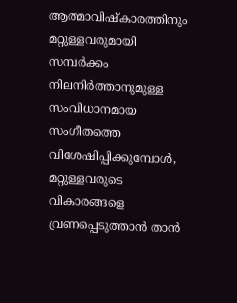ആത്മാവിഷ്കാരത്തിനും മറ്റുള്ളവരുമായി സമ്പർക്കം നിലനിർത്താനുമുള്ള സംവിധാനമായ സംഗീതത്തെ വിശേഷിപ്പിക്കുമ്പോൾ, മറ്റുള്ളവരുടെ വികാരങ്ങളെ വ്രണപ്പെടുത്താൻ താൻ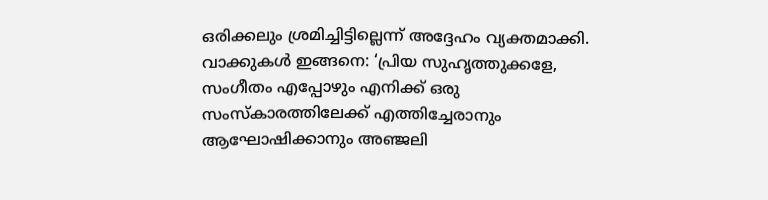ഒരിക്കലും ശ്രമിച്ചിട്ടില്ലെന്ന് അദ്ദേഹം വ്യക്തമാക്കി. വാക്കുകൾ ഇങ്ങനെ: ‘പ്രിയ സുഹൃത്തുക്കളേ, സംഗീതം എപ്പോഴും എനിക്ക് ഒരു സംസ്കാരത്തിലേക്ക് എത്തിച്ചേരാനും ആഘോഷിക്കാനും അഞ്ജലി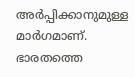അർപ്പിക്കാനുമുള്ള മാർഗമാണ്. ഭാരതത്തെ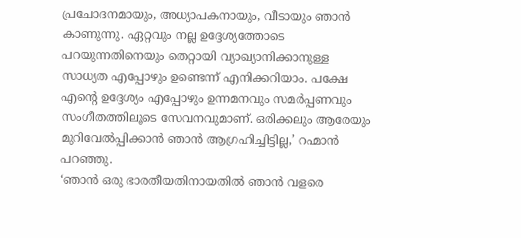പ്രചോദനമായും, അധ്യാപകനായും, വീടായും ഞാൻ കാണുന്നു. ഏറ്റവും നല്ല ഉദ്ദേശ്യത്തോടെ പറയുന്നതിനെയും തെറ്റായി വ്യാഖ്യാനിക്കാനുള്ള സാധ്യത എപ്പോഴും ഉണ്ടെന്ന് എനിക്കറിയാം. പക്ഷേ എന്റെ ഉദ്ദേശ്യം എപ്പോഴും ഉന്നമനവും സമർപ്പണവും സംഗീതത്തിലൂടെ സേവനവുമാണ്. ഒരിക്കലും ആരേയും മുറിവേൽപ്പിക്കാൻ ഞാൻ ആഗ്രഹിച്ചിട്ടില്ല,’ റഹ്മാൻ പറഞ്ഞു.
‘ഞാൻ ഒരു ഭാരതീയതിനായതിൽ ഞാൻ വളരെ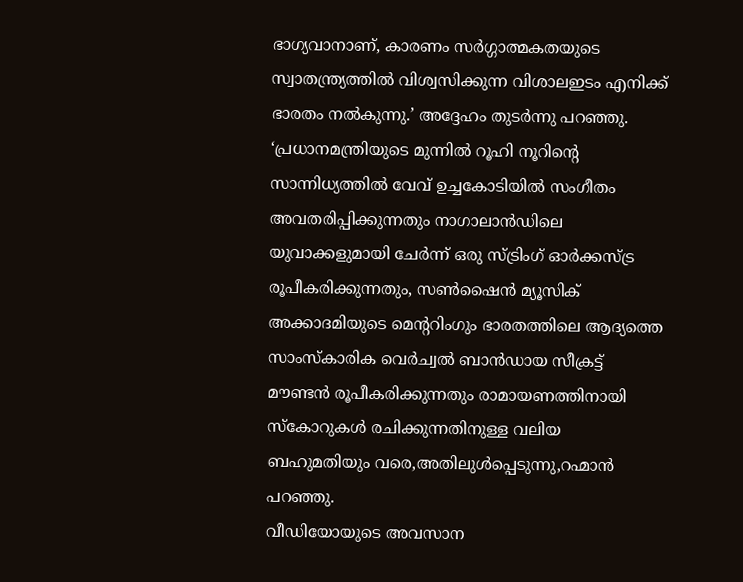ഭാഗ്യവാനാണ്, കാരണം സർഗ്ഗാത്മകതയുടെ സ്വാതന്ത്ര്യത്തിൽ വിശ്വസിക്കുന്ന വിശാലഇടം എനിക്ക് ഭാരതം നൽകുന്നു.’ അദ്ദേഹം തുടർന്നു പറഞ്ഞു.
‘പ്രധാനമന്ത്രിയുടെ മുന്നിൽ റൂഹി നൂറിന്റെ സാന്നിധ്യത്തിൽ വേവ് ഉച്ചകോടിയിൽ സംഗീതം അവതരിപ്പിക്കുന്നതും നാഗാലാൻഡിലെ യുവാക്കളുമായി ചേർന്ന് ഒരു സ്ട്രിംഗ് ഓർക്കസ്ട്ര രൂപീകരിക്കുന്നതും, സൺഷൈൻ മ്യൂസിക് അക്കാദമിയുടെ മെന്ററിംഗും ഭാരതത്തിലെ ആദ്യത്തെ സാംസ്കാരിക വെർച്വൽ ബാൻഡായ സീക്രട്ട് മൗണ്ടൻ രൂപീകരിക്കുന്നതും രാമായണത്തിനായി സ്കോറുകൾ രചിക്കുന്നതിനുള്ള വലിയ ബഹുമതിയും വരെ,അതിലുൾപ്പെടുന്നു,റഹ്മാൻ പറഞ്ഞു.
വീഡിയോയുടെ അവസാന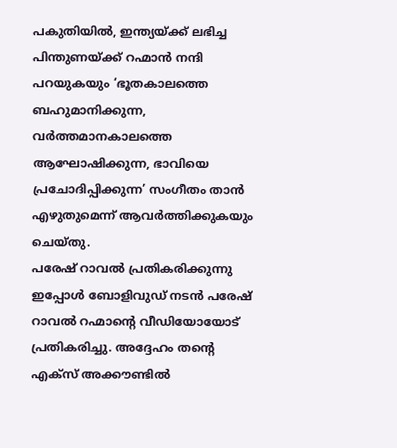പകുതിയിൽ, ഇന്ത്യയ്ക്ക് ലഭിച്ച പിന്തുണയ്ക്ക് റഹ്മാൻ നന്ദി പറയുകയും ‘ഭൂതകാലത്തെ ബഹുമാനിക്കുന്ന, വർത്തമാനകാലത്തെ ആഘോഷിക്കുന്ന, ഭാവിയെ പ്രചോദിപ്പിക്കുന്ന’ സംഗീതം താൻ എഴുതുമെന്ന് ആവർത്തിക്കുകയും ചെയ്തു.
പരേഷ് റാവൽ പ്രതികരിക്കുന്നു
ഇപ്പോൾ ബോളിവുഡ് നടൻ പരേഷ് റാവൽ റഹ്മാന്റെ വീഡിയോയോട് പ്രതികരിച്ചു. അദ്ദേഹം തന്റെ എക്സ് അക്കൗണ്ടിൽ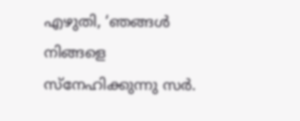എഴുതി, ‘ഞങ്ങൾ നിങ്ങളെ സ്നേഹിക്കുന്നു സർ.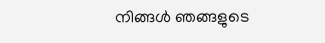നിങ്ങൾ ഞങ്ങളുടെ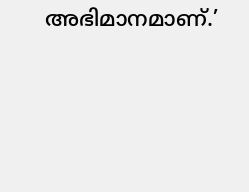അഭിമാനമാണ്.’